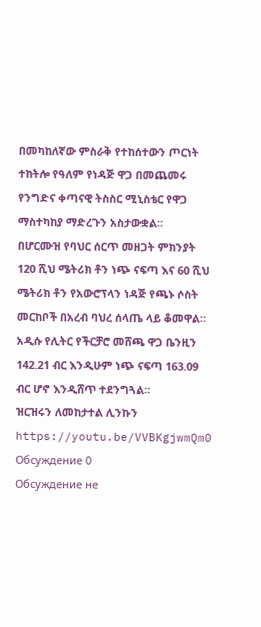በመካከለኛው ምስራቅ የተከሰተውን ጦርነት ተከትሎ የዓለም የነዳጅ ዋጋ በመጨመሩ የንግድና ቀጣናዊ ትስስር ሚኒስቴር የዋጋ ማስተካከያ ማድረጉን አስታውቋል።
በሆርሙዝ የባህር ሰርጥ መዘጋት ምክንያት 120 ሺህ ሜትሪክ ቶን ነጭ ናፍጣ እና 60 ሺህ ሜትሪክ ቶን የአውሮፕላን ነዳጅ የጫኑ ሶስት መርከቦች በአረብ ባህረ ሰላጤ ላይ ቆመዋል።
አዲሱ የሊትር የችርቻሮ መሸጫ ዋጋ ቤንዚን 142.21 ብር እንዲሁም ነጭ ናፍጣ 163.09 ብር ሆኖ እንዲሸጥ ተደንግጓል።
ዝርዝሩን ለመከታተል ሊንኩን
https://youtu.be/VVBKgjwmQm0
Обсуждение 0
Обсуждение не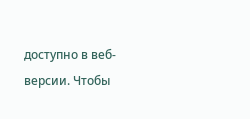доступно в веб-версии. Чтобы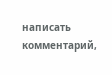написать комментарий,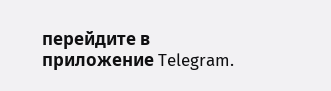перейдите в приложение Telegram.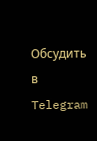Обсудить в Telegram